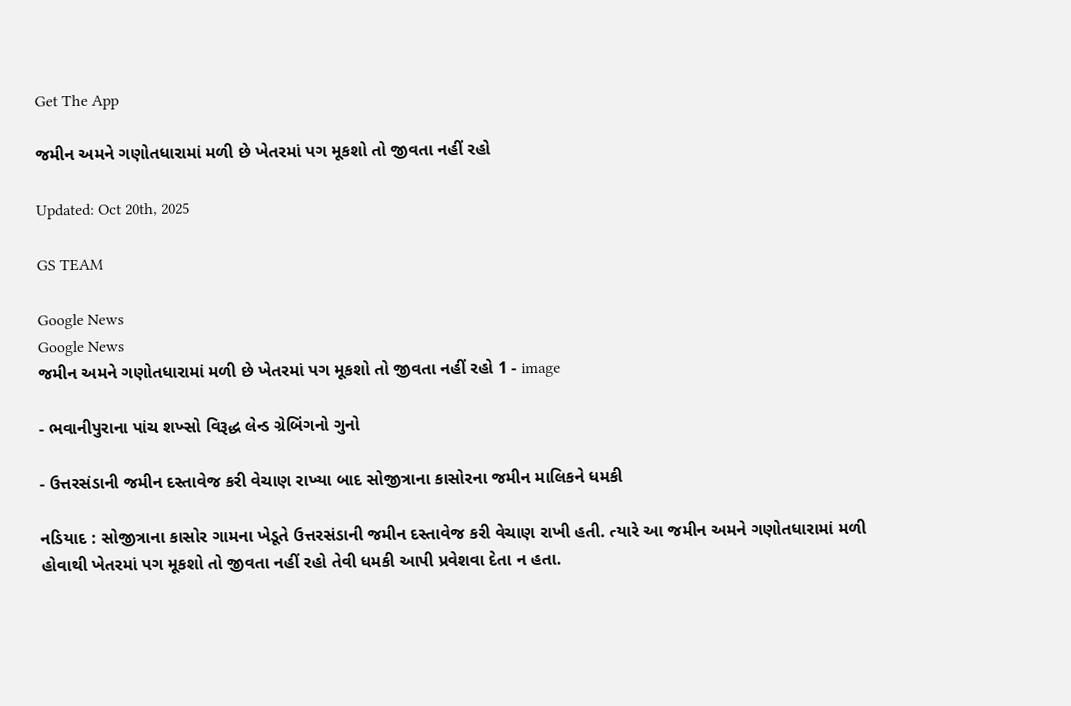Get The App

જમીન અમને ગણોતધારામાં મળી છે ખેતરમાં પગ મૂકશો તો જીવતા નહીં રહો

Updated: Oct 20th, 2025

GS TEAM

Google News
Google News
જમીન અમને ગણોતધારામાં મળી છે ખેતરમાં પગ મૂકશો તો જીવતા નહીં રહો 1 - image

- ભવાનીપુરાના પાંચ શખ્સો વિરૂદ્ધ લેન્ડ ગ્રેબિંગનો ગુનો

- ઉત્તરસંડાની જમીન દસ્તાવેજ કરી વેચાણ રાખ્યા બાદ સોજીત્રાના કાસોરના જમીન માલિકને ધમકી

નડિયાદ : સોજીત્રાના કાસોર ગામના ખેડૂતે ઉત્તરસંડાની જમીન દસ્તાવેજ કરી વેચાણ રાખી હતી. ત્યારે આ જમીન અમને ગણોતધારામાં મળી હોવાથી ખેતરમાં પગ મૂકશો તો જીવતા નહીં રહો તેવી ધમકી આપી પ્રવેશવા દેતા ન હતા.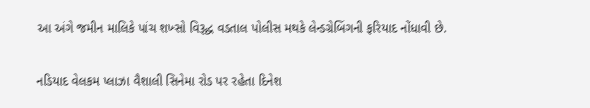આ અંગે જમીન માલિકે પાંચ શખ્સો વિરૂદ્ધ વડતાલ પોલીસ મથકે લેન્ડગ્રેબિંગની ફરિયાદ નોંધાવી છે.

નડિયાદ વેલકમ પ્લાઝા વૈશાલી સિનેમા રોડ પર રહેતા દિનેશ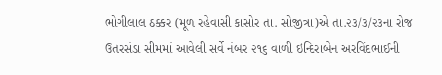ભોગીલાલ ઠક્કર (મૂળ રહેવાસી કાસોર તા. સોજીત્રા)એ તા.૨૩/૩/૨૩ના રોજ ઉતરસંડા સીમમાં આવેલી સર્વે નંબર ૨૧૬ વાળી ઇન્દિરાબેન અરવિંદભાઈની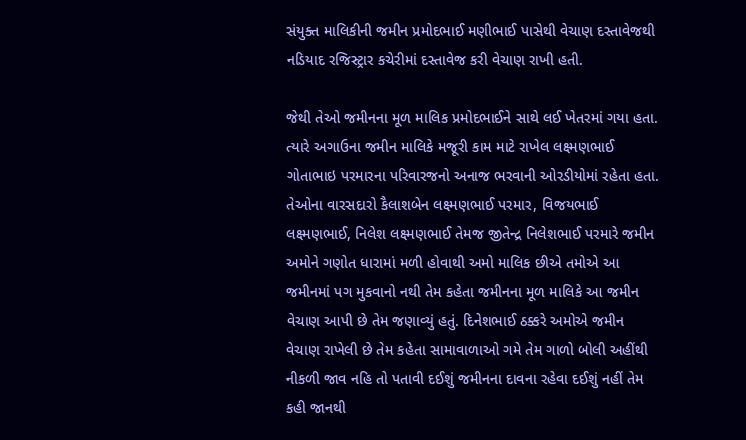સંયુક્ત માલિકીની જમીન પ્રમોદભાઈ મણીભાઈ પાસેથી વેચાણ દસ્તાવેજથી નડિયાદ રજિસ્ટ્રાર કચેરીમાં દસ્તાવેજ કરી વેચાણ રાખી હતી.

જેથી તેઓ જમીનના મૂળ માલિક પ્રમોદભાઈને સાથે લઈ ખેતરમાં ગયા હતા. ત્યારે અગાઉના જમીન માલિકે મજૂરી કામ માટે રાખેલ લક્ષ્મણભાઈ ગોતાભાઇ પરમારના પરિવારજનો અનાજ ભરવાની ઓરડીયોમાં રહેતા હતા. તેઓના વારસદારો કૈલાશબેન લક્ષ્મણભાઈ પરમાર, વિજયભાઈ લક્ષ્મણભાઈ, નિલેશ લક્ષ્મણભાઈ તેમજ જીતેન્દ્ર નિલેશભાઈ પરમારે જમીન અમોને ગણોત ધારામાં મળી હોવાથી અમો માલિક છીએ તમોએ આ જમીનમાં પગ મુકવાનો નથી તેમ કહેતા જમીનના મૂળ માલિકે આ જમીન વેચાણ આપી છે તેમ જણાવ્યું હતું. દિનેશભાઈ ઠક્કરે અમોએ જમીન વેચાણ રાખેલી છે તેમ કહેતા સામાવાળાઓ ગમે તેમ ગાળો બોલી અહીંથી નીકળી જાવ નહિ તો પતાવી દઈશું જમીનના દાવના રહેવા દઈશું નહીં તેમ કહી જાનથી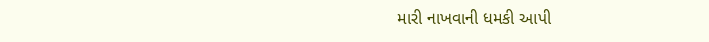મારી નાખવાની ધમકી આપી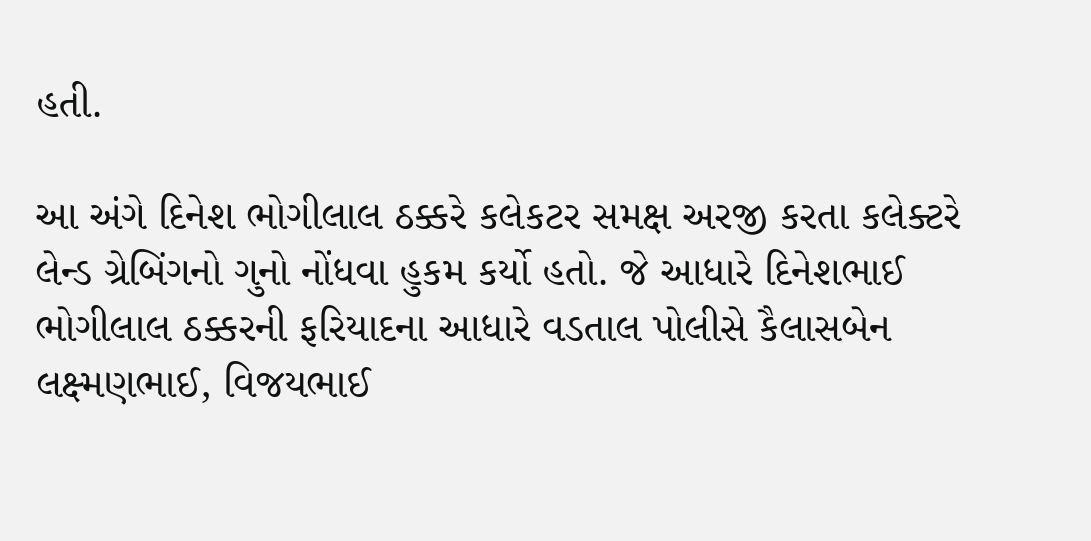હતી.

આ અંગે દિનેશ ભોગીલાલ ઠક્કરે કલેકટર સમક્ષ અરજી કરતા કલેક્ટરે લેન્ડ ગ્રેબિંગનો ગુનો નોંધવા હુકમ કર્યો હતો. જે આધારે દિનેશભાઈ ભોગીલાલ ઠક્કરની ફરિયાદના આધારે વડતાલ પોલીસે કૈલાસબેન લક્ષ્મણભાઈ, વિજયભાઈ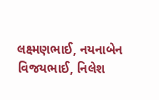લક્ષ્મણભાઈ, નયનાબેન વિજયભાઈ, નિલેશ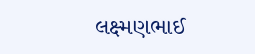લક્ષ્મણભાઈ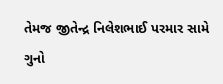તેમજ જીતેન્દ્ર નિલેશભાઈ પરમાર સામે ગુનો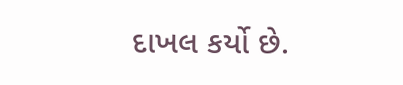દાખલ કર્યો છે.